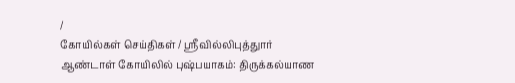/
கோயில்கள் செய்திகள் / ஸ்ரீவில்லிபுத்துார் ஆண்டாள் கோயிலில் புஷ்பயாகம்: திருக்கல்யாண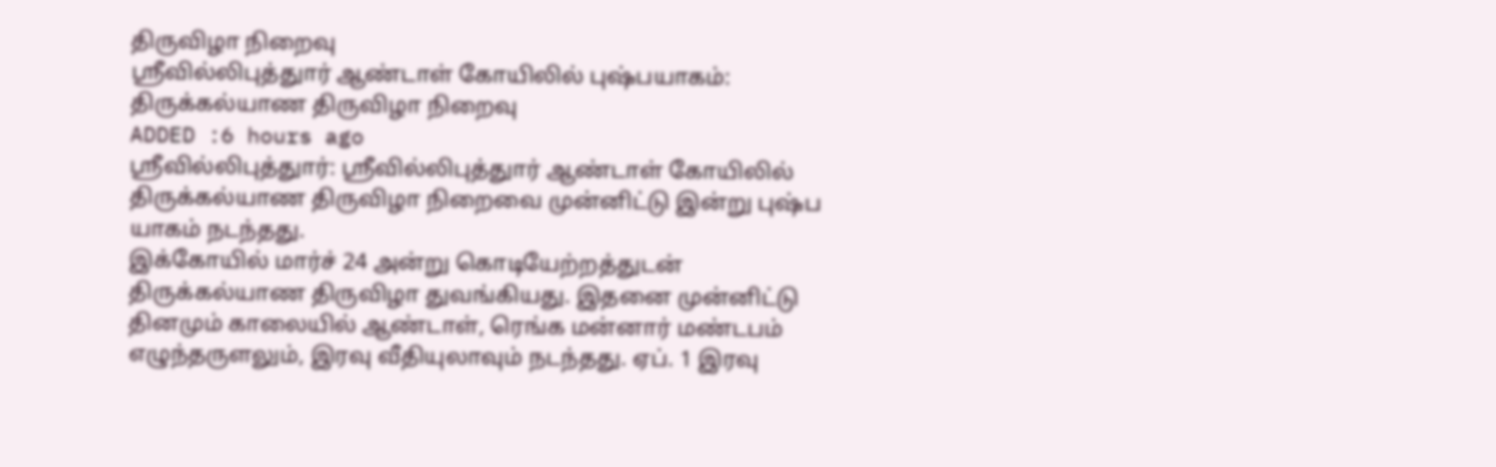திருவிழா நிறைவு
ஸ்ரீவில்லிபுத்துார் ஆண்டாள் கோயிலில் புஷ்பயாகம்: திருக்கல்யாண திருவிழா நிறைவு
ADDED :6 hours ago
ஸ்ரீவில்லிபுத்துார்: ஸ்ரீவில்லிபுத்துார் ஆண்டாள் கோயிலில் திருக்கல்யாண திருவிழா நிறைவை முன்னிட்டு இன்று புஷ்ப யாகம் நடந்தது.
இக்கோயில் மார்ச் 24 அன்று கொடியேற்றத்துடன் திருக்கல்யாண திருவிழா துவங்கியது. இதனை முன்னிட்டு தினமும் காலையில் ஆண்டாள், ரெங்க மன்னார் மண்டபம் எழுந்தருளலும், இரவு வீதியுலாவும் நடந்தது. ஏப். 1 இரவு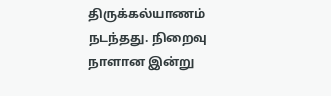திருக்கல்யாணம் நடந்தது. நிறைவு நாளான இன்று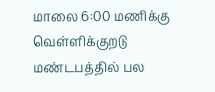மாலை 6:00 மணிக்கு வெள்ளிக்குறடு மண்டபத்தில் பல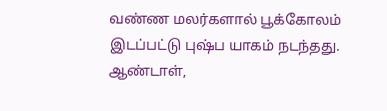வண்ண மலர்களால் பூக்கோலம் இடப்பட்டு புஷ்ப யாகம் நடந்தது. ஆண்டாள்,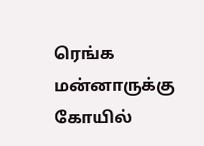ரெங்க மன்னாருக்கு கோயில்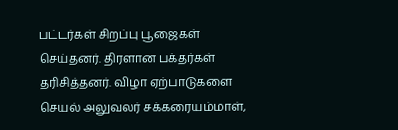பட்டர்கள் சிறப்பு பூஜைகள் செய்தனர். திரளான பக்தர்கள் தரிசித்தனர். விழா ஏற்பாடுகளை செயல் அலுவலர் சக்கரையம்மாள்,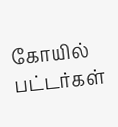கோயில் பட்டர்கள்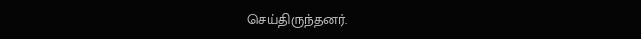செய்திருந்தனர்.